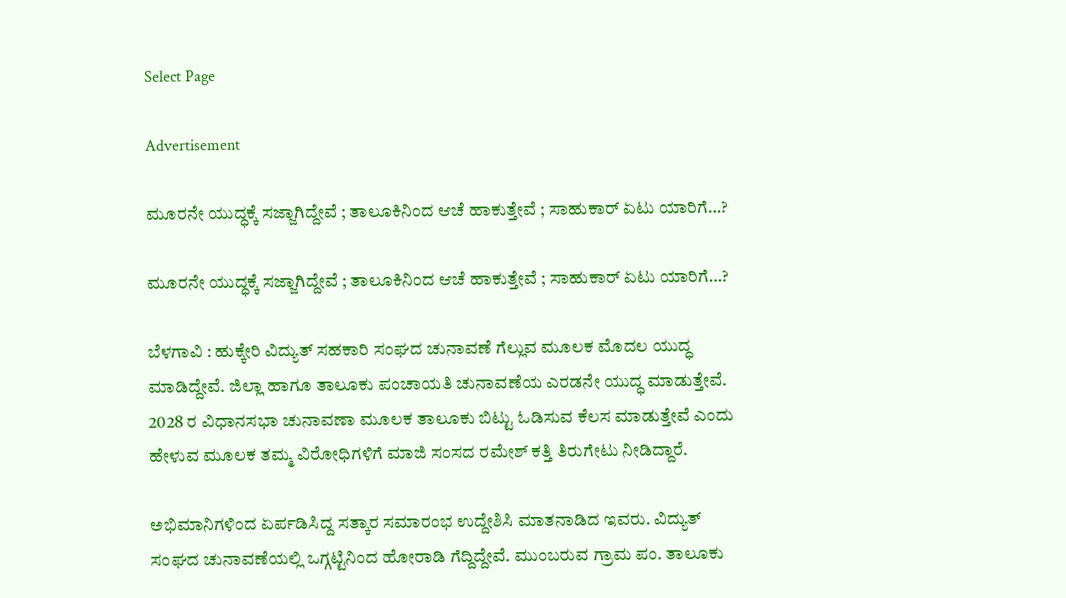Select Page

Advertisement

ಮೂರನೇ ಯುದ್ಧಕ್ಕೆ ಸಜ್ಜಾಗಿದ್ದೇವೆ ; ತಾಲೂಕಿನಿಂದ ಆಚೆ ಹಾಕುತ್ತೇವೆ ; ಸಾಹುಕಾರ್ ಏಟು ಯಾರಿಗೆ…?

ಮೂರನೇ ಯುದ್ಧಕ್ಕೆ ಸಜ್ಜಾಗಿದ್ದೇವೆ ; ತಾಲೂಕಿನಿಂದ ಆಚೆ ಹಾಕುತ್ತೇವೆ ; ಸಾಹುಕಾರ್ ಏಟು ಯಾರಿಗೆ…?

ಬೆಳಗಾವಿ : ಹುಕ್ಕೇರಿ ವಿದ್ಯುತ್ ಸಹಕಾರಿ ಸಂಘದ ಚುನಾವಣೆ ಗೆಲ್ಲುವ ಮೂಲಕ ಮೊದಲ ಯುದ್ಧ ಮಾಡಿದ್ದೇವೆ. ಜಿಲ್ಲಾ ಹಾಗೂ ತಾಲೂಕು ಪಂಚಾಯತಿ ಚುನಾವಣೆಯ ಎರಡನೇ ಯುದ್ಧ ಮಾಡುತ್ತೇವೆ. 2028 ರ ವಿಧಾನಸಭಾ ಚುನಾವಣಾ ಮೂಲಕ ತಾಲೂಕು ಬಿಟ್ಟು ಓಡಿಸುವ ಕೆಲಸ ಮಾಡುತ್ತೇವೆ ಎಂದು ಹೇಳುವ ಮೂಲಕ ತಮ್ಮ ವಿರೋಧಿಗಳಿಗೆ ಮಾಜಿ ಸಂಸದ ರಮೇಶ್ ಕತ್ತಿ ತಿರುಗೇಟು ನೀಡಿದ್ದಾರೆ.

ಅಭಿಮಾನಿಗಳಿಂದ ಏರ್ಪಡಿಸಿದ್ದ ಸತ್ಕಾರ ಸಮಾರಂಭ ಉದ್ದೇಶಿಸಿ ಮಾತನಾಡಿದ ಇವರು. ವಿದ್ಯುತ್ ಸಂಘದ ಚುನಾವಣೆಯಲ್ಲಿ ಒಗ್ಗಟ್ಟಿನಿಂದ ಹೋರಾಡಿ ಗೆದ್ದಿದ್ದೇವೆ. ಮುಂಬರುವ ಗ್ರಾಮ ಪಂ. ತಾಲೂಕು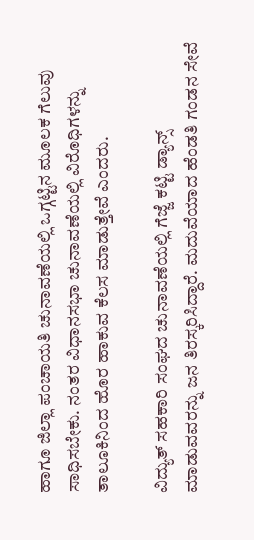ಹಾಗೂ ಜಿಲ್ಲಾ ಪಂಚಾಯತಿ ಚುನಾವಣೆಯಲ್ಲಿ ಒಗ್ಗಟ್ಟಿನ ಮೂಲಕ ಗೆಲುವು ಸಾಧಿಸಬೇಕು. ನಂತರ ವಿಧಾನಸಭಾ ಚುನಾವಣೆಯಲ್ಲಿ ವಿರೊಧಿಗಳನ್ನು ತಾಲೂಕಿನಿಂದ ಹೊರ ಹಾಕುವ ಕೆಲಸ ಮಾಡುತ್ತೇವೆ ಎಂದರು.

ವಿದ್ಯುತ್ ಸಹಕಾರಿ ಸಂಘದ ಚುನಾವಣೆಯಲ್ಲಿ ಗೆಜ್ಜೆ ಕಟ್ಟಿ ಡ್ಯಾನ್ಸ್ ಮಾಡುವವರನ್ನು ಜನ ತಿರಸ್ಕರಿಸಿದ್ದಾರೆ. ಮದುವೆಯಾದ ಹೆಂಡತಿ ಗಂಡನ ಸೇವೆ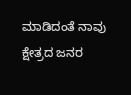ಮಾಡಿದಂತೆ ನಾವು ಕ್ಷೇತ್ರದ ಜನರ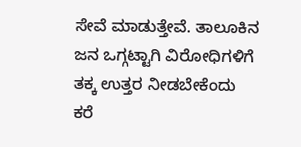ಸೇವೆ ಮಾಡುತ್ತೇವೆ‌. ತಾಲೂಕಿನ ಜನ ಒಗ್ಗಟ್ಟಾಗಿ ವಿರೋಧಿಗಳಿಗೆ ತಕ್ಕ ಉತ್ತರ ನೀಡಬೇಕೆಂದು ಕರೆ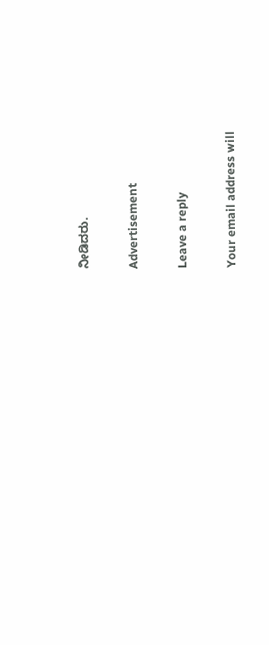ನೀಡಿದರು.

Advertisement

Leave a reply

Your email address will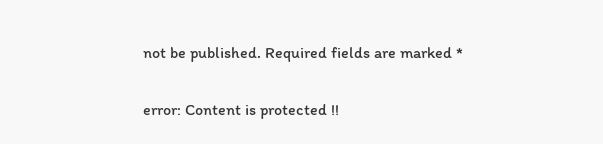not be published. Required fields are marked *

error: Content is protected !!